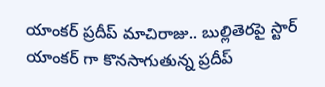యాంకర్ ప్రదీప్ మాచిరాజు.. బుల్లితెరపై స్టార్ యాంకర్ గా కొనసాగుతున్న ప్రదీప్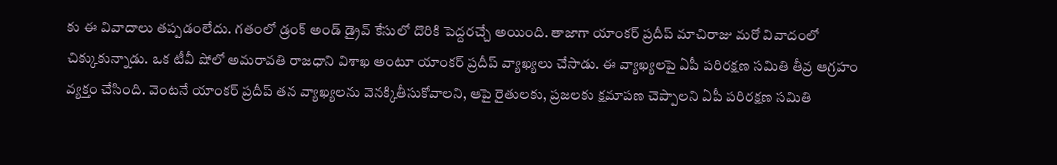కు ఈ వివాదాలు తప్పడంలేదు. గతంలో డ్రంక్ అండ్ డ్రైవ్ కేసులో దొరికి పెద్దరచ్చే అయింది. తాజాగా యాంకర్ ప్రదీప్ మాచిరాజు మరో వివాదంలో చిక్కుకున్నాడు. ఒక టీవీ షోలో అమరావతి రాజధాని విశాఖ అంటూ యాంకర్ ప్రదీప్ వ్యాఖ్యలు చేసాడు. ఈ వ్యాఖ్యలపై ఏపీ పరిరక్షణ సమితి తీవ్ర ఆగ్రహం వ్యక్తం చేసింది. వెంటనే యాంకర్ ప్రదీప్ తన వ్యాఖ్యలను వెనక్కితీసుకోవాలని, ఆపై రైతులకు, ప్రజలకు క్షమాపణ చెప్పాలని ఏపీ పరిరక్షణ సమితి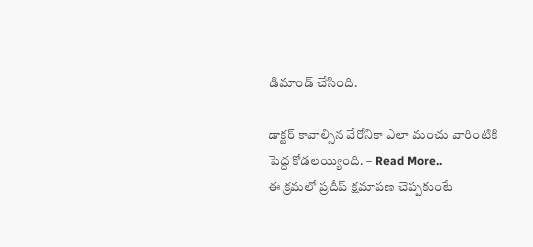డిమాండ్ చేసింది.

డాక్టర్ కావాల్సిన వేరోనికా ఎలా మంచు వారింటికి పెద్ద కోడలయ్యింది. – Read More..
ఈ క్రమలో ప్రదీప్ క్షమాపణ చెప్పకుంటే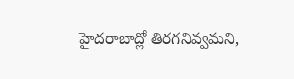హైదరాబాద్లో తిరగనివ్వమని,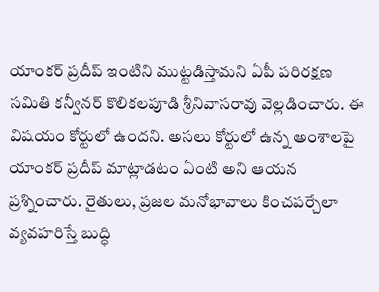యాంకర్ ప్రదీప్ ఇంటిని ముట్టడిస్తామని ఏపీ పరిరక్షణ సమితి కన్వీనర్ కొలికలపూడి శ్రీనివాసరావు వెల్లడించారు. ఈ విషయం కోర్టులో ఉందని. అసలు కోర్టులో ఉన్న అంశాలపై యాంకర్ ప్రదీప్ మాట్లాడటం ఏంటి అని ఆయన ప్రశ్నించారు. రైతులు, ప్రజల మనోభావాలు కించపర్చేలా వ్యవహరిస్తే బుద్ధి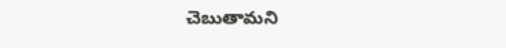చెబుతామని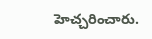హెచ్చరించారు.